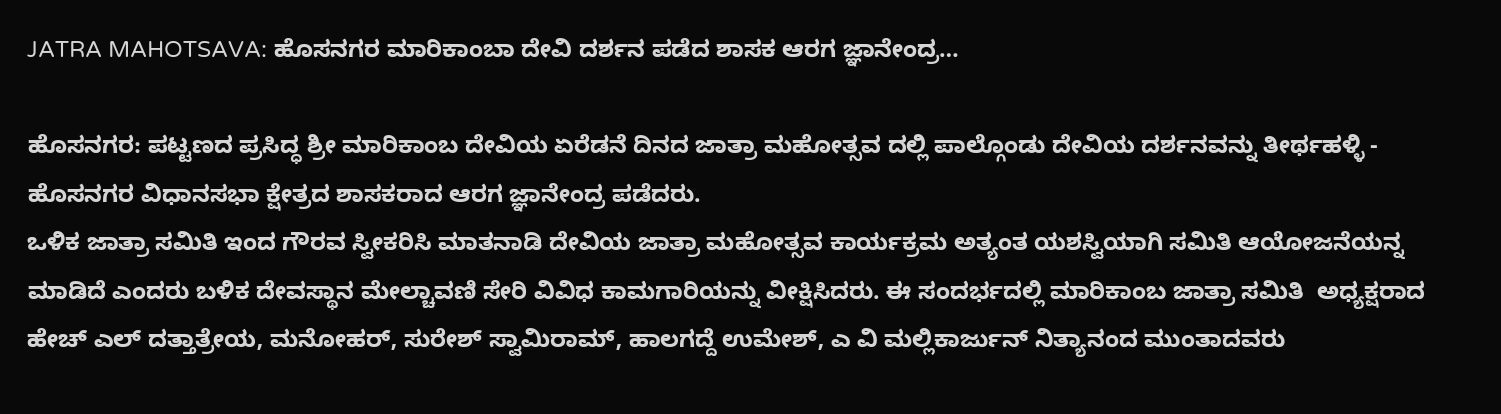JATRA MAHOTSAVA: ಹೊಸನಗರ ಮಾರಿಕಾಂಬಾ ದೇವಿ ದರ್ಶನ ಪಡೆದ ಶಾಸಕ ಆರಗ ಜ್ಞಾನೇಂದ್ರ…

ಹೊಸನಗರ: ಪಟ್ಟಣದ ಪ್ರಸಿದ್ಧ ಶ್ರೀ ಮಾರಿಕಾಂಬ ದೇವಿಯ ಏರೆಡನೆ ದಿನದ ಜಾತ್ರಾ ಮಹೋತ್ಸವ ದಲ್ಲಿ ಪಾಲ್ಗೊಂಡು ದೇವಿಯ ದರ್ಶನವನ್ನು ತೀರ್ಥಹಳ್ಳಿ - ಹೊಸನಗರ ವಿಧಾನಸಭಾ ಕ್ಷೇತ್ರದ ಶಾಸಕರಾದ ಆರಗ ಜ್ಞಾನೇಂದ್ರ ಪಡೆದರು.
ಒಳಿಕ ಜಾತ್ರಾ ಸಮಿತಿ ಇಂದ ಗೌರವ ಸ್ವೀಕರಿಸಿ ಮಾತನಾಡಿ ದೇವಿಯ ಜಾತ್ರಾ ಮಹೋತ್ಸವ ಕಾರ್ಯಕ್ರಮ ಅತ್ಯಂತ ಯಶಸ್ವಿಯಾಗಿ ಸಮಿತಿ ಆಯೋಜನೆಯನ್ನ ಮಾಡಿದೆ ಎಂದರು ಬಳಿಕ ದೇವಸ್ಥಾನ ಮೇಲ್ಚಾವಣಿ ಸೇರಿ ವಿವಿಧ ಕಾಮಗಾರಿಯನ್ನು ವೀಕ್ಷಿಸಿದರು. ಈ ಸಂದರ್ಭದಲ್ಲಿ ಮಾರಿಕಾಂಬ ಜಾತ್ರಾ ಸಮಿತಿ  ಅಧ್ಯಕ್ಷರಾದ ಹೇಚ್ ಎಲ್ ದತ್ತಾತ್ರೇಯ, ಮನೋಹರ್, ಸುರೇಶ್ ಸ್ವಾಮಿರಾಮ್, ಹಾಲಗದ್ದೆ ಉಮೇಶ್, ಎ ವಿ ಮಲ್ಲಿಕಾರ್ಜುನ್ ನಿತ್ಯಾನಂದ ಮುಂತಾದವರು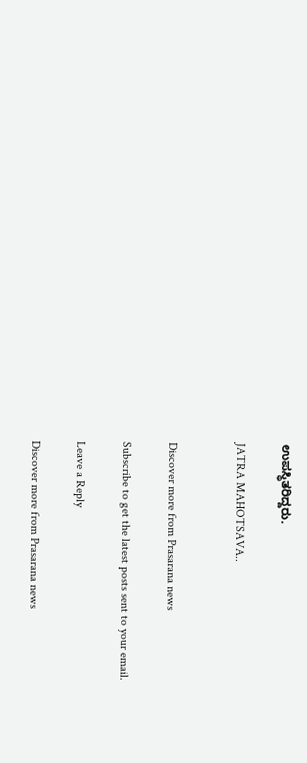ಉಪಸ್ಥಿತರಿದ್ದರು.

JATRA MAHOTSAVA..


Discover more from Prasarana news

Subscribe to get the latest posts sent to your email.

Leave a Reply

Discover more from Prasarana news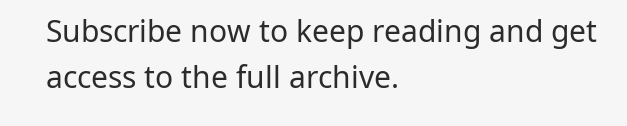Subscribe now to keep reading and get access to the full archive.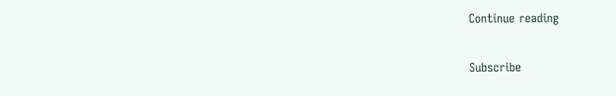Continue reading

Subscribe